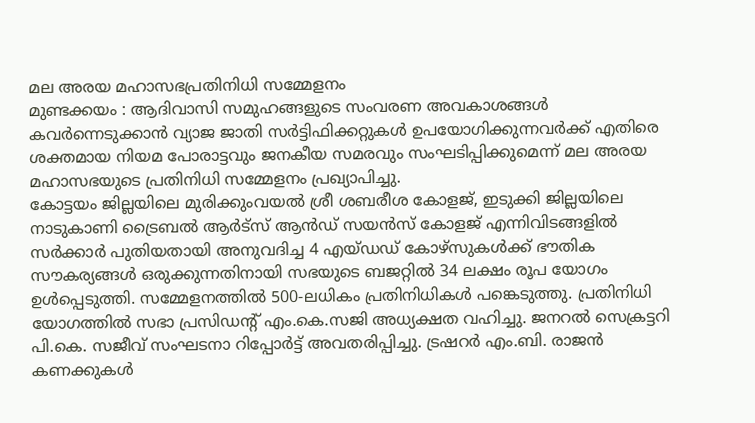മല അരയ മഹാസഭപ്രതിനിധി സമ്മേളനം
മുണ്ടക്കയം : ആദിവാസി സമുഹങ്ങളുടെ സംവരണ അവകാശങ്ങൾ കവർന്നെടുക്കാൻ വ്യാജ ജാതി സർട്ടിഫിക്കറ്റുകൾ ഉപയോഗിക്കുന്നവർക്ക് എതിരെ ശക്തമായ നിയമ പോരാട്ടവും ജനകീയ സമരവും സംഘടിപ്പിക്കുമെന്ന് മല അരയ മഹാസഭയുടെ പ്രതിനിധി സമ്മേളനം പ്രഖ്യാപിച്ചു.
കോട്ടയം ജില്ലയിലെ മുരിക്കുംവയൽ ശ്രീ ശബരീശ കോളജ്, ഇടുക്കി ജില്ലയിലെ നാടുകാണി ട്രൈബൽ ആർട്സ് ആൻഡ് സയൻസ് കോളജ് എന്നിവിടങ്ങളിൽ സർക്കാർ പുതിയതായി അനുവദിച്ച 4 എയ്ഡഡ് കോഴ്സുകൾക്ക് ഭൗതിക സൗകര്യങ്ങൾ ഒരുക്കുന്നതിനായി സഭയുടെ ബജറ്റിൽ 34 ലക്ഷം രൂപ യോഗം ഉൾപ്പെടുത്തി. സമ്മേളനത്തിൽ 500-ലധികം പ്രതിനിധികൾ പങ്കെടുത്തു. പ്രതിനിധി യോഗത്തിൽ സഭാ പ്രസിഡന്റ് എം.കെ.സജി അധ്യക്ഷത വഹിച്ചു. ജനറൽ സെക്രട്ടറി പി.കെ. സജീവ് സംഘടനാ റിപ്പോർട്ട് അവതരിപ്പിച്ചു. ട്രഷറർ എം.ബി. രാജൻ കണക്കുകൾ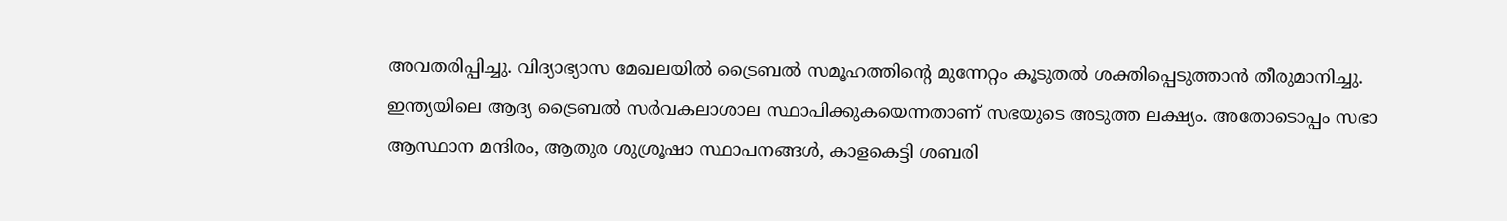അവതരിപ്പിച്ചു. വിദ്യാഭ്യാസ മേഖലയിൽ ട്രൈബൽ സമൂഹത്തിന്റെ മുന്നേറ്റം കൂടുതൽ ശക്തിപ്പെടുത്താൻ തീരുമാനിച്ചു.
ഇന്ത്യയിലെ ആദ്യ ട്രൈബൽ സർവകലാശാല സ്ഥാപിക്കുകയെന്നതാണ് സഭയുടെ അടുത്ത ലക്ഷ്യം. അതോടൊപ്പം സഭാ ആസ്ഥാന മന്ദിരം, ആതുര ശുശ്രൂഷാ സ്ഥാപനങ്ങൾ, കാളകെട്ടി ശബരി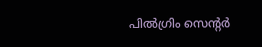പിൽഗ്രിം സെന്റർ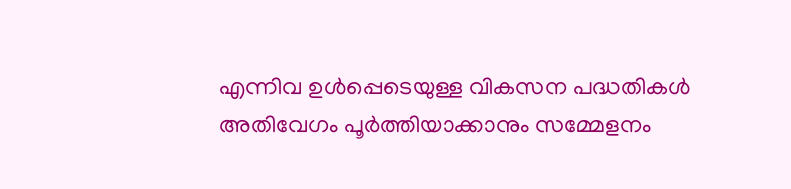എന്നിവ ഉൾപ്പെടെയുള്ള വികസന പദ്ധതികൾ അതിവേഗം പൂർത്തിയാക്കാനും സമ്മേളനം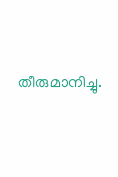തീരുമാനിച്ചു.